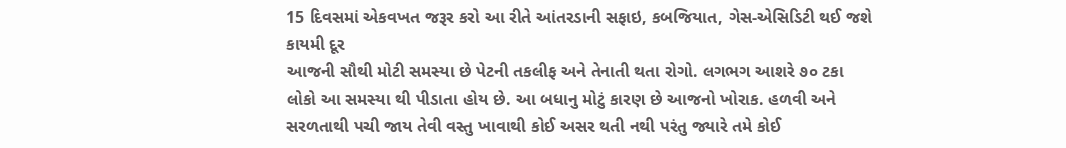15 દિવસમાં એકવખત જરૂર કરો આ રીતે આંતરડાની સફાઇ, કબજિયાત, ગેસ-એસિડિટી થઈ જશે કાયમી દૂર
આજની સૌથી મોટી સમસ્યા છે પેટની તકલીફ અને તેનાતી થતા રોગો. લગભગ આશરે ૭૦ ટકા લોકો આ સમસ્યા થી પીડાતા હોય છે. આ બધાનુ મોટું કારણ છે આજનો ખોરાક. હળવી અને સરળતાથી પચી જાય તેવી વસ્તુ ખાવાથી કોઈ અસર થતી નથી પરંતુ જ્યારે તમે કોઈ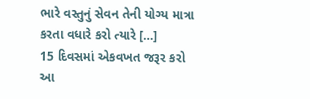ભારે વસ્તુનું સેવન તેની યોગ્ય માત્રા કરતા વધારે કરો ત્યારે […]
15 દિવસમાં એકવખત જરૂર કરો આ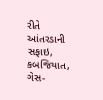રીતે આંતરડાની સફાઇ, કબજિયાત, ગેસ-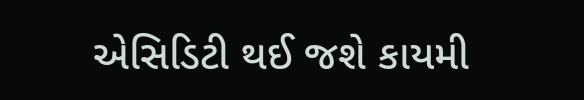એસિડિટી થઈ જશે કાયમી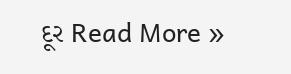દૂર Read More »